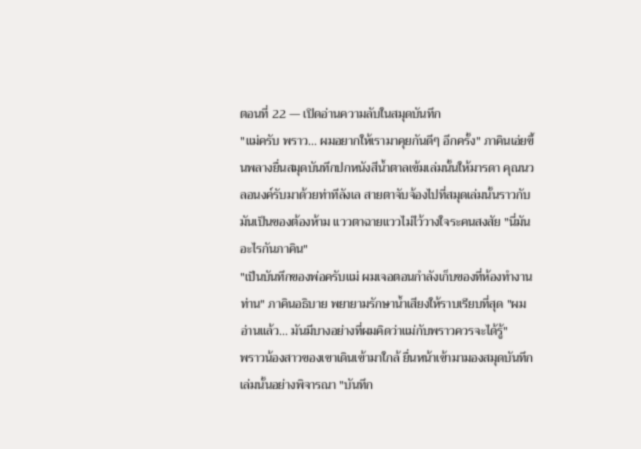ตอนที่ 22 — เปิดอ่านความลับในสมุดบันทึก
"แม่ครับ พราว... ผมอยากให้เรามาคุยกันดีๆ อีกครั้ง" ภาคินเอ่ยขึ้นพลางยื่นสมุดบันทึกปกหนังสีน้ำตาลเข้มเล่มนั้นให้มารดา คุณนวลอนงค์รับมาด้วยท่าทีลังเล สายตาจับจ้องไปที่สมุดเล่มนั้นราวกับมันเป็นของต้องห้าม แววตาฉายแววไม่ไว้วางใจระคนสงสัย "นี่มันอะไรกันภาคิน"
"เป็นบันทึกของพ่อครับแม่ ผมเจอตอนกำลังเก็บของที่ห้องทำงานท่าน" ภาคินอธิบาย พยายามรักษาน้ำเสียงให้ราบเรียบที่สุด "ผมอ่านแล้ว... มันมีบางอย่างที่ผมคิดว่าแม่กับพราวควรจะได้รู้"
พราวน้องสาวของเขาเดินเข้ามาใกล้ ยื่นหน้าเข้ามามองสมุดบันทึกเล่มนั้นอย่างพิจารณา "บันทึก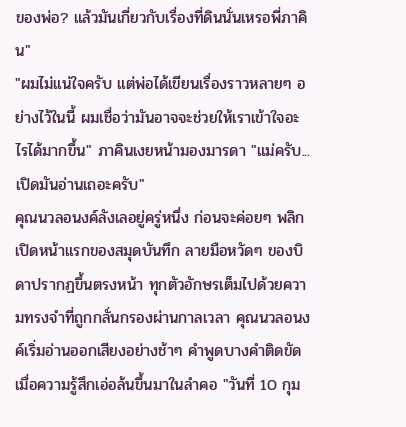ของพ่อ? แล้วมันเกี่ยวกับเรื่องที่ดินนั่นเหรอพี่ภาคิน"
"ผมไม่แน่ใจครับ แต่พ่อได้เขียนเรื่องราวหลายๆ อย่างไว้ในนี้ ผมเชื่อว่ามันอาจจะช่วยให้เราเข้าใจอะไรได้มากขึ้น" ภาคินเงยหน้ามองมารดา "แม่ครับ... เปิดมันอ่านเถอะครับ"
คุณนวลอนงค์ลังเลอยู่ครู่หนึ่ง ก่อนจะค่อยๆ พลิกเปิดหน้าแรกของสมุดบันทึก ลายมือหวัดๆ ของบิดาปรากฏขึ้นตรงหน้า ทุกตัวอักษรเต็มไปด้วยความทรงจำที่ถูกกลั่นกรองผ่านกาลเวลา คุณนวลอนงค์เริ่มอ่านออกเสียงอย่างช้าๆ คำพูดบางคำติดขัดเมื่อความรู้สึกเอ่อล้นขึ้นมาในลำคอ "วันที่ 10 กุม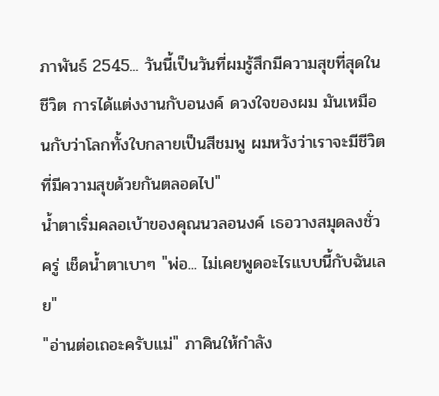ภาพันธ์ 2545... วันนี้เป็นวันที่ผมรู้สึกมีความสุขที่สุดในชีวิต การได้แต่งงานกับอนงค์ ดวงใจของผม มันเหมือนกับว่าโลกทั้งใบกลายเป็นสีชมพู ผมหวังว่าเราจะมีชีวิตที่มีความสุขด้วยกันตลอดไป"
น้ำตาเริ่มคลอเบ้าของคุณนวลอนงค์ เธอวางสมุดลงชั่วครู่ เช็ดน้ำตาเบาๆ "พ่อ... ไม่เคยพูดอะไรแบบนี้กับฉันเลย"
"อ่านต่อเถอะครับแม่" ภาคินให้กำลัง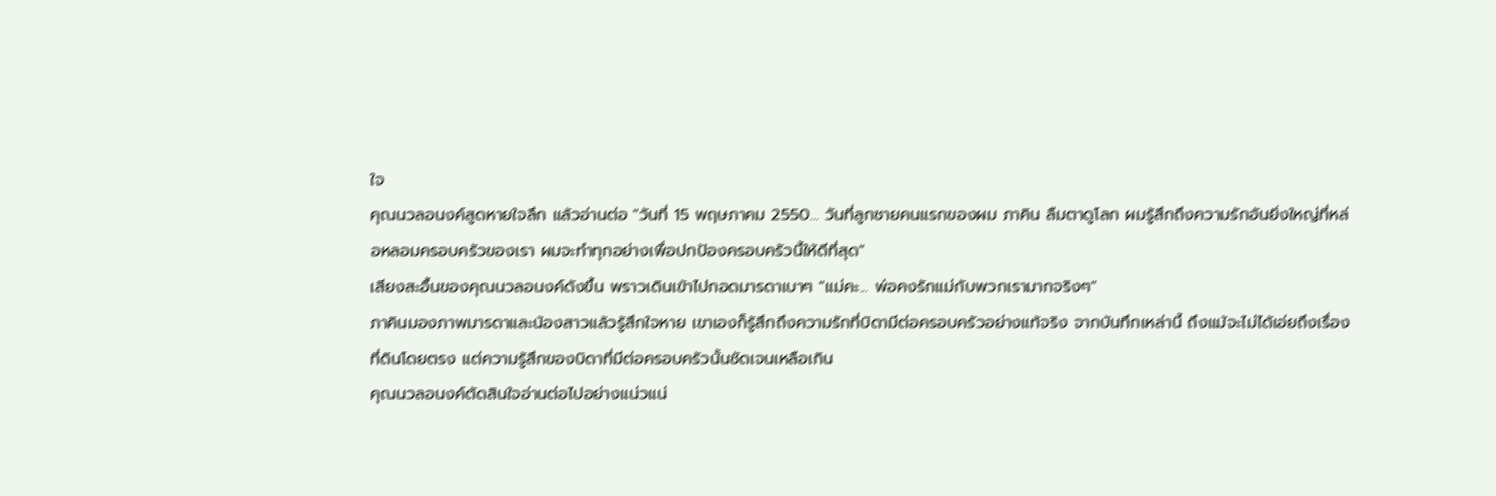ใจ
คุณนวลอนงค์สูดหายใจลึก แล้วอ่านต่อ "วันที่ 15 พฤษภาคม 2550... วันที่ลูกชายคนแรกของผม ภาคิน ลืมตาดูโลก ผมรู้สึกถึงความรักอันยิ่งใหญ่ที่หล่อหลอมครอบครัวของเรา ผมจะทำทุกอย่างเพื่อปกป้องครอบครัวนี้ให้ดีที่สุด"
เสียงสะอื้นของคุณนวลอนงค์ดังขึ้น พราวเดินเข้าไปกอดมารดาเบาๆ "แม่คะ... พ่อคงรักแม่กับพวกเรามากจริงๆ"
ภาคินมองภาพมารดาและน้องสาวแล้วรู้สึกใจหาย เขาเองก็รู้สึกถึงความรักที่บิดามีต่อครอบครัวอย่างแท้จริง จากบันทึกเหล่านี้ ถึงแม้จะไม่ได้เอ่ยถึงเรื่องที่ดินโดยตรง แต่ความรู้สึกของบิดาที่มีต่อครอบครัวนั้นชัดเจนเหลือเกิน
คุณนวลอนงค์ตัดสินใจอ่านต่อไปอย่างแน่วแน่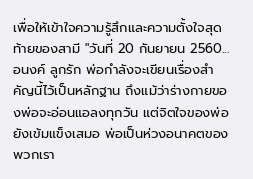เพื่อให้เข้าใจความรู้สึกและความตั้งใจสุดท้ายของสามี "วันที่ 20 กันยายน 2560... อนงค์ ลูกรัก พ่อกำลังจะเขียนเรื่องสำคัญนี้ไว้เป็นหลักฐาน ถึงแม้ว่าร่างกายของพ่อจะอ่อนแอลงทุกวัน แต่จิตใจของพ่อยังเข้มแข็งเสมอ พ่อเป็นห่วงอนาคตของพวกเรา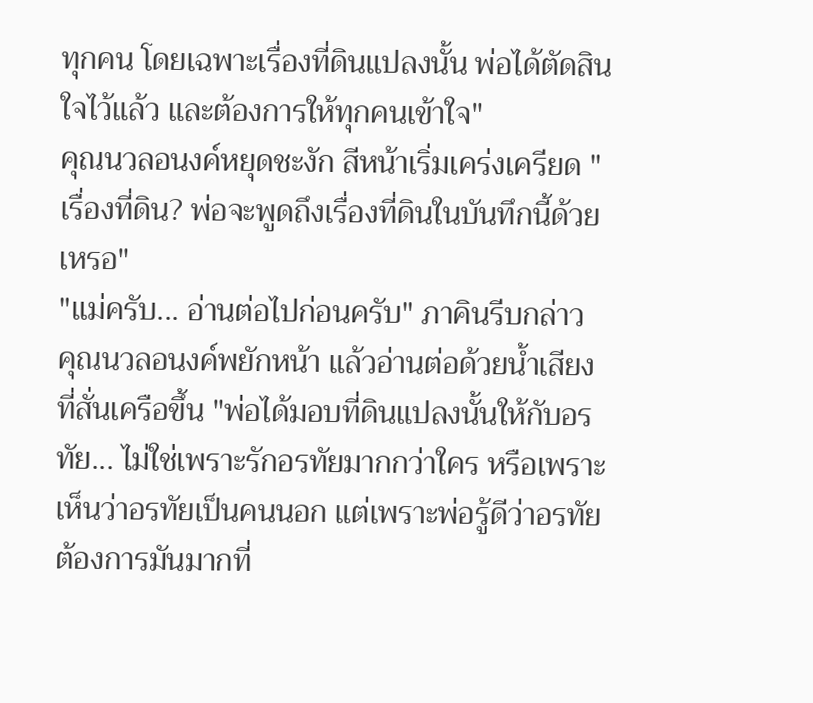ทุกคน โดยเฉพาะเรื่องที่ดินแปลงนั้น พ่อได้ตัดสินใจไว้แล้ว และต้องการให้ทุกคนเข้าใจ"
คุณนวลอนงค์หยุดชะงัก สีหน้าเริ่มเคร่งเครียด "เรื่องที่ดิน? พ่อจะพูดถึงเรื่องที่ดินในบันทึกนี้ด้วยเหรอ"
"แม่ครับ... อ่านต่อไปก่อนครับ" ภาคินรีบกล่าว
คุณนวลอนงค์พยักหน้า แล้วอ่านต่อด้วยน้ำเสียงที่สั่นเครือขึ้น "พ่อได้มอบที่ดินแปลงนั้นให้กับอรทัย... ไม่ใช่เพราะรักอรทัยมากกว่าใคร หรือเพราะเห็นว่าอรทัยเป็นคนนอก แต่เพราะพ่อรู้ดีว่าอรทัยต้องการมันมากที่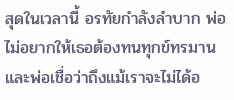สุดในเวลานี้ อรทัยกำลังลำบาก พ่อไม่อยากให้เธอต้องทนทุกข์ทรมาน และพ่อเชื่อว่าถึงแม้เราจะไม่ได้อ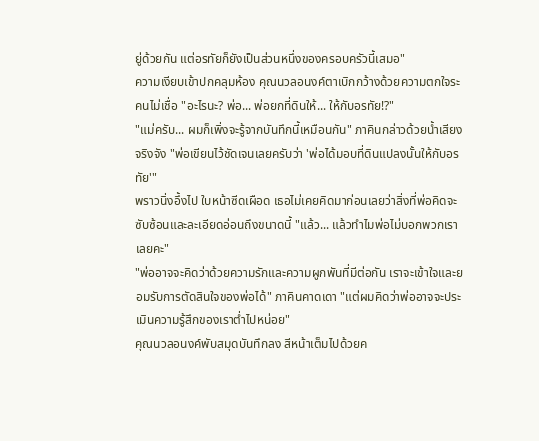ยู่ด้วยกัน แต่อรทัยก็ยังเป็นส่วนหนึ่งของครอบครัวนี้เสมอ"
ความเงียบเข้าปกคลุมห้อง คุณนวลอนงค์ตาเบิกกว้างด้วยความตกใจระคนไม่เชื่อ "อะไรนะ? พ่อ... พ่อยกที่ดินให้... ให้กับอรทัย!?"
"แม่ครับ... ผมก็เพิ่งจะรู้จากบันทึกนี้เหมือนกัน" ภาคินกล่าวด้วยน้ำเสียงจริงจัง "พ่อเขียนไว้ชัดเจนเลยครับว่า 'พ่อได้มอบที่ดินแปลงนั้นให้กับอรทัย'"
พราวนิ่งอึ้งไป ใบหน้าซีดเผือด เธอไม่เคยคิดมาก่อนเลยว่าสิ่งที่พ่อคิดจะซับซ้อนและละเอียดอ่อนถึงขนาดนี้ "แล้ว... แล้วทำไมพ่อไม่บอกพวกเราเลยคะ"
"พ่ออาจจะคิดว่าด้วยความรักและความผูกพันที่มีต่อกัน เราจะเข้าใจและยอมรับการตัดสินใจของพ่อได้" ภาคินคาดเดา "แต่ผมคิดว่าพ่ออาจจะประเมินความรู้สึกของเราต่ำไปหน่อย"
คุณนวลอนงค์พับสมุดบันทึกลง สีหน้าเต็มไปด้วยค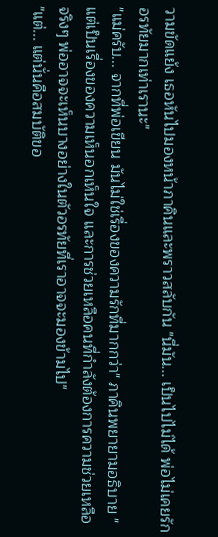วามขัดแย้ง เธอหันไปมองหน้าภาคินและพราวสลับกัน "นี่มัน... เป็นไปไม่ได้ พ่อไม่เคยรักอรทัยมากเท่าเรานะ"
"แม่ครับ... จากที่พ่อเขียน มันไม่ใช่เรื่องของความรักที่มากกว่า" ภาคินพยายามอธิบาย "แต่เป็นเรื่องของความเห็นอกเห็นใจ และการช่วยเหลือคนที่กำลังต้องการความช่วยเหลือจริงๆ พ่ออาจจะเห็นบางอย่างในตัวอรทัยที่เราอาจจะมองข้ามไป"
"แต่... แต่นั่นคือสมบัติขอ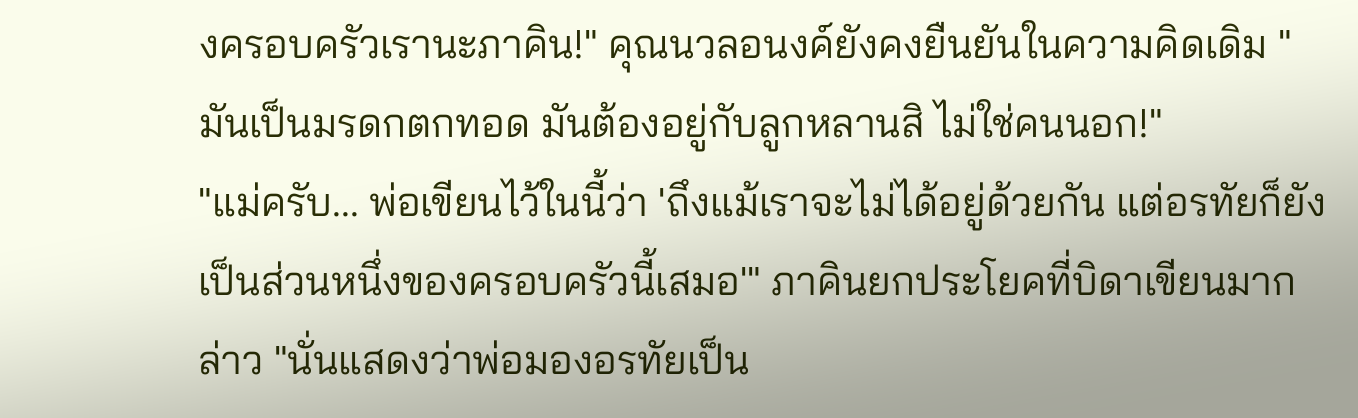งครอบครัวเรานะภาคิน!" คุณนวลอนงค์ยังคงยืนยันในความคิดเดิม "มันเป็นมรดกตกทอด มันต้องอยู่กับลูกหลานสิ ไม่ใช่คนนอก!"
"แม่ครับ... พ่อเขียนไว้ในนี้ว่า 'ถึงแม้เราจะไม่ได้อยู่ด้วยกัน แต่อรทัยก็ยังเป็นส่วนหนึ่งของครอบครัวนี้เสมอ'" ภาคินยกประโยคที่บิดาเขียนมากล่าว "นั่นแสดงว่าพ่อมองอรทัยเป็น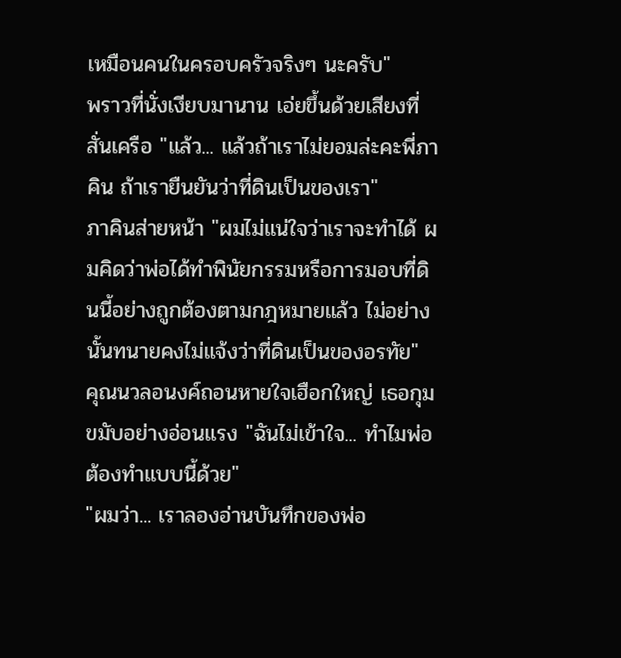เหมือนคนในครอบครัวจริงๆ นะครับ"
พราวที่นั่งเงียบมานาน เอ่ยขึ้นด้วยเสียงที่สั่นเครือ "แล้ว... แล้วถ้าเราไม่ยอมล่ะคะพี่ภาคิน ถ้าเรายืนยันว่าที่ดินเป็นของเรา"
ภาคินส่ายหน้า "ผมไม่แน่ใจว่าเราจะทำได้ ผมคิดว่าพ่อได้ทำพินัยกรรมหรือการมอบที่ดินนี้อย่างถูกต้องตามกฎหมายแล้ว ไม่อย่างนั้นทนายคงไม่แจ้งว่าที่ดินเป็นของอรทัย"
คุณนวลอนงค์ถอนหายใจเฮือกใหญ่ เธอกุมขมับอย่างอ่อนแรง "ฉันไม่เข้าใจ... ทำไมพ่อต้องทำแบบนี้ด้วย"
"ผมว่า... เราลองอ่านบันทึกของพ่อ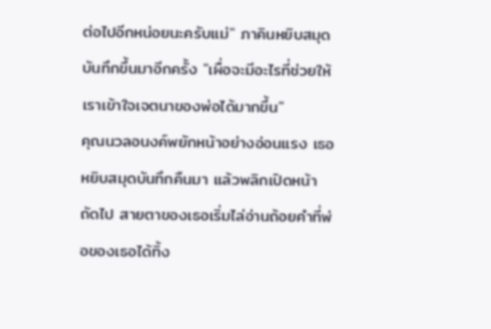ต่อไปอีกหน่อยนะครับแม่" ภาคินหยิบสมุดบันทึกขึ้นมาอีกครั้ง "เผื่อจะมีอะไรที่ช่วยให้เราเข้าใจเจตนาของพ่อได้มากขึ้น"
คุณนวลอนงค์พยักหน้าอย่างอ่อนแรง เธอหยิบสมุดบันทึกคืนมา แล้วพลิกเปิดหน้าถัดไป สายตาของเธอเริ่มไล่อ่านถ้อยคำที่พ่อของเธอได้ทิ้ง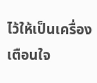ไว้ให้เป็นเครื่องเตือนใจ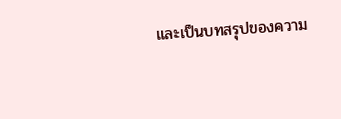และเป็นบทสรุปของความ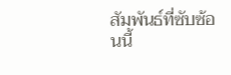สัมพันธ์ที่ซับซ้อนนี้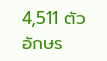4,511 ตัวอักษร